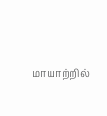மாயாற்றில்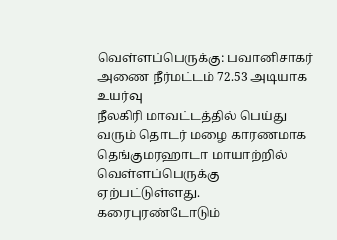வெள்ளப்பெருக்கு: பவானிசாகர் அணை நீர்மட்டம் 72.53 அடியாக உயர்வு
நீலகிரி மாவட்டத்தில் பெய்து வரும் தொடர் மழை காரணமாக தெங்குமரஹாடா மாயாற்றில் வெள்ளப்பெருக்கு ஏற்பட்டுள்ளது. கரைபுரண்டோடும்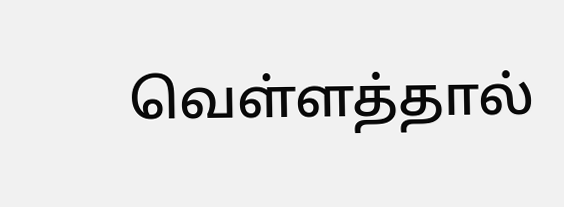வெள்ளத்தால்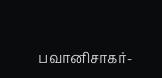பவானிசாகர்-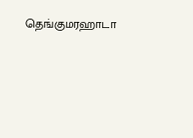தெங்குமரஹாடா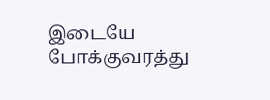இடையே போக்குவரத்து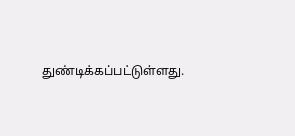துண்டிக்கப்பட்டுள்ளது.